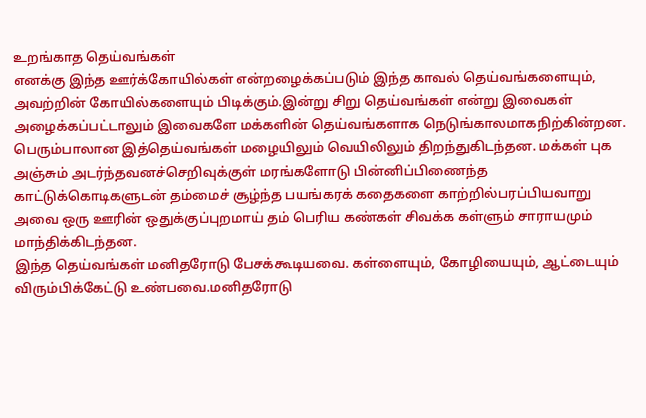உறங்காத தெய்வங்கள்
எனக்கு இந்த ஊர்க்கோயில்கள் என்றழைக்கப்படும் இந்த காவல் தெய்வங்களையும், அவற்றின் கோயில்களையும் பிடிக்கும்.இன்று சிறு தெய்வங்கள் என்று இவைகள் அழைக்கப்பட்டாலும் இவைகளே மக்களின் தெய்வங்களாக நெடுங்காலமாகநிற்கின்றன. பெரும்பாலான இத்தெய்வங்கள் மழையிலும் வெயிலிலும் திறந்துகிடந்தன. மக்கள் புக அஞ்சும் அடர்ந்தவனச்செறிவுக்குள் மரங்களோடு பின்னிப்பிணைந்த காட்டுக்கொடிகளுடன் தம்மைச் சூழ்ந்த பயங்கரக் கதைகளை காற்றில்பரப்பியவாறு அவை ஒரு ஊரின் ஒதுக்குப்புறமாய் தம் பெரிய கண்கள் சிவக்க கள்ளும் சாராயமும் மாந்திக்கிடந்தன.
இந்த தெய்வங்கள் மனிதரோடு பேசக்கூடியவை. கள்ளையும், கோழியையும், ஆட்டையும் விரும்பிக்கேட்டு உண்பவை.மனிதரோடு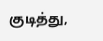குடித்து,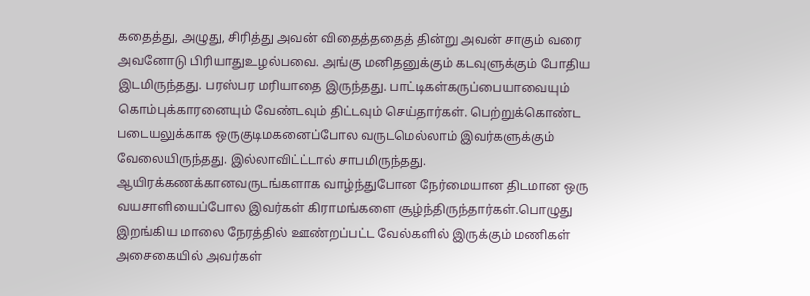கதைத்து, அழுது, சிரித்து அவன் விதைத்ததைத் தின்று அவன் சாகும் வரை அவனோடு பிரியாதுஉழல்பவை. அங்கு மனிதனுக்கும் கடவுளுக்கும் போதிய இடமிருந்தது. பரஸ்பர மரியாதை இருந்தது. பாட்டிகள்கருப்பையாவையும் கொம்புக்காரனையும் வேண்டவும் திட்டவும் செய்தார்கள். பெற்றுக்கொண்ட படையலுக்காக ஒருகுடிமகனைப்போல வருடமெல்லாம் இவர்களுக்கும் வேலையிருந்தது. இல்லாவிட்ட்டால் சாபமிருந்தது. ஆயிரக்கணக்கானவருடங்களாக வாழ்ந்துபோன நேர்மையான திடமான ஒரு வயசாளியைப்போல இவர்கள் கிராமங்களை சூழ்ந்திருந்தார்கள்.பொழுது இறங்கிய மாலை நேரத்தில் ஊண்றப்பட்ட வேல்களில் இருக்கும் மணிகள் அசைகையில் அவர்கள்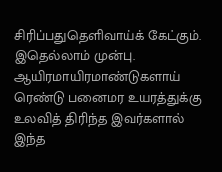சிரிப்பதுதெளிவாய்க் கேட்கும்.
இதெல்லாம் முன்பு.
ஆயிரமாயிரமாண்டுகளாய் ரெண்டு பனைமர உயரத்துக்கு உலவித் திரிந்த இவர்களால் இந்த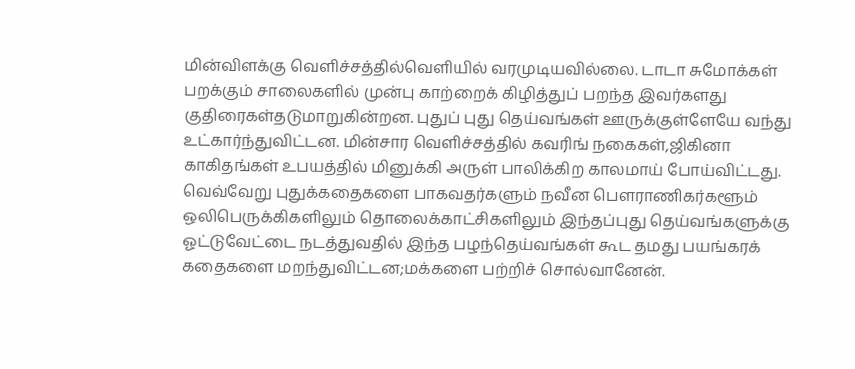மின்விளக்கு வெளிச்சத்தில்வெளியில் வரமுடியவில்லை. டாடா சுமோக்கள் பறக்கும் சாலைகளில் முன்பு காற்றைக் கிழித்துப் பறந்த இவர்களது குதிரைகள்தடுமாறுகின்றன. புதுப் புது தெய்வங்கள் ஊருக்குள்ளேயே வந்து உட்கார்ந்துவிட்டன. மின்சார வெளிச்சத்தில் கவரிங் நகைகள்,ஜிகினா காகிதங்கள் உபயத்தில் மினுக்கி அருள் பாலிக்கிற காலமாய் போய்விட்டது.
வெவ்வேறு புதுக்கதைகளை பாகவதர்களும் நவீன பெளராணிகர்களூம் ஒலிபெருக்கிகளிலும் தொலைக்காட்சிகளிலும் இந்தப்புது தெய்வங்களுக்கு ஓட்டுவேட்டை நடத்துவதில் இந்த பழந்தெய்வங்கள் கூட தமது பயங்கரக் கதைகளை மறந்துவிட்டன;மக்களை பற்றிச் சொல்வானேன்.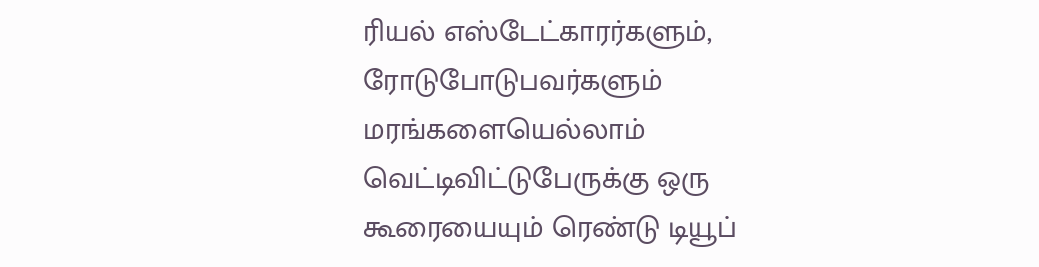ரியல் எஸ்டேட்காரர்களும், ரோடுபோடுபவர்களும் மரங்களையெல்லாம் வெட்டிவிட்டுபேருக்கு ஒரு கூரையையும் ரெண்டு டியூப்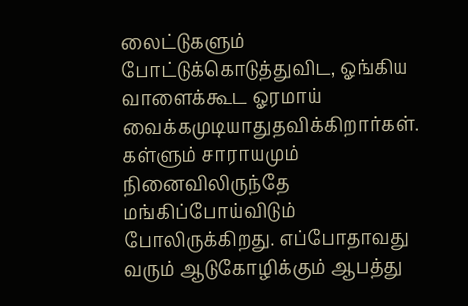லைட்டுகளும் போட்டுக்கொடுத்துவிட, ஓங்கிய வாளைக்கூட ஓரமாய் வைக்கமுடியாதுதவிக்கிறார்கள். கள்ளும் சாராயமும் நினைவிலிருந்தே மங்கிப்போய்விடும் போலிருக்கிறது. எப்போதாவது வரும் ஆடுகோழிக்கும் ஆபத்து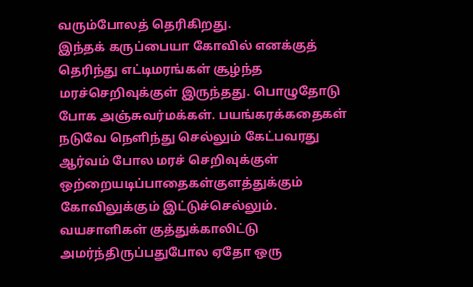வரும்போலத் தெரிகிறது.
இந்தக் கருப்பையா கோவில் எனக்குத் தெரிந்து எட்டிமரங்கள் சூழ்ந்த மரச்செறிவுக்குள் இருந்தது. பொழுதோடு போக அஞ்சுவர்மக்கள். பயங்கரக்கதைகள் நடுவே நெளிந்து செல்லும் கேட்பவரது ஆர்வம் போல மரச் செறிவுக்குள் ஒற்றையடிப்பாதைகள்குளத்துக்கும் கோவிலுக்கும் இட்டுச்செல்லும். வயசாளிகள் குத்துக்காலிட்டு அமர்ந்திருப்பதுபோல ஏதோ ஒரு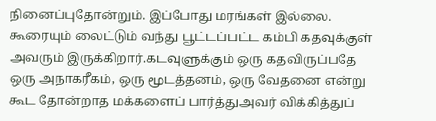நினைப்புதோன்றும். இப்போது மரங்கள் இல்லை. கூரையும் லைட்டும் வந்து பூட்டப்பட்ட கம்பி கதவுக்குள் அவரும் இருக்கிறார்.கடவுளுக்கும் ஒரு கதவிருப்பதே ஒரு அநாகரீகம், ஒரு மூடத்தனம், ஒரு வேதனை என்று கூட தோன்றாத மக்களைப் பார்த்துஅவர் விக்கித்துப்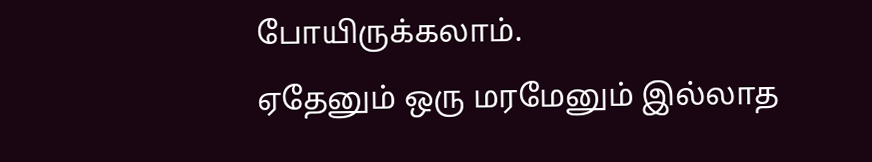போயிருக்கலாம்.
ஏதேனும் ஒரு மரமேனும் இல்லாத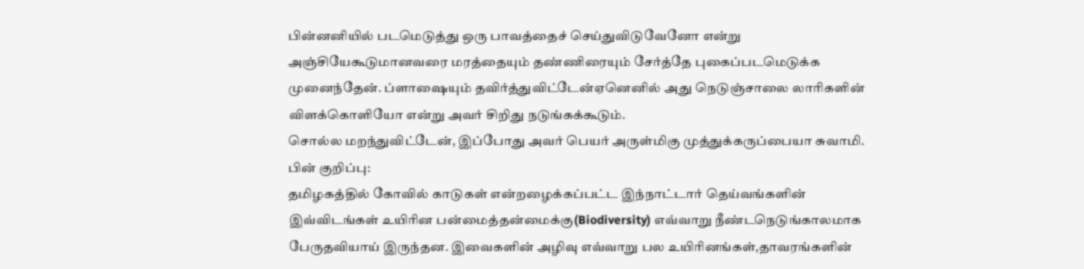பின்னனியில் படமெடுத்து ஒரு பாவத்தைச் செய்துவிடுவேனோ என்று அஞ்சியேகூடுமானவரை மரத்தையும் தண்ணிரையும் சேர்த்தே புகைப்படமெடுக்க முனைந்தேன். ப்ளாஷையும் தவிர்த்துவிட்டேன்ஏனெனில் அது நெடுஞ்சாலை லாரிகளின் விளக்கொளியோ என்று அவர் சிறிது நடுங்கக்கூடும்.
சொல்ல மறந்துவிட்டேன், இப்போது அவர் பெயர் அருள்மிகு முத்துக்கருப்பையா சுவாமி.
பின் குறிப்பு:
தமிழகத்தில் கோவில் காடுகள் என்றழைக்கப்பட்ட இந்நாட்டார் தெய்வங்களின் இவ்விடங்கள் உயிரின பன்மைத்தன்மைக்கு(Biodiversity) எவ்வாறு நீண்டநெடுங்காலமாக பேருதவியாய் இருந்தன. இவைகளின் அழிவு எவ்வாறு பல உயிரினங்கள்,தாவரங்களின்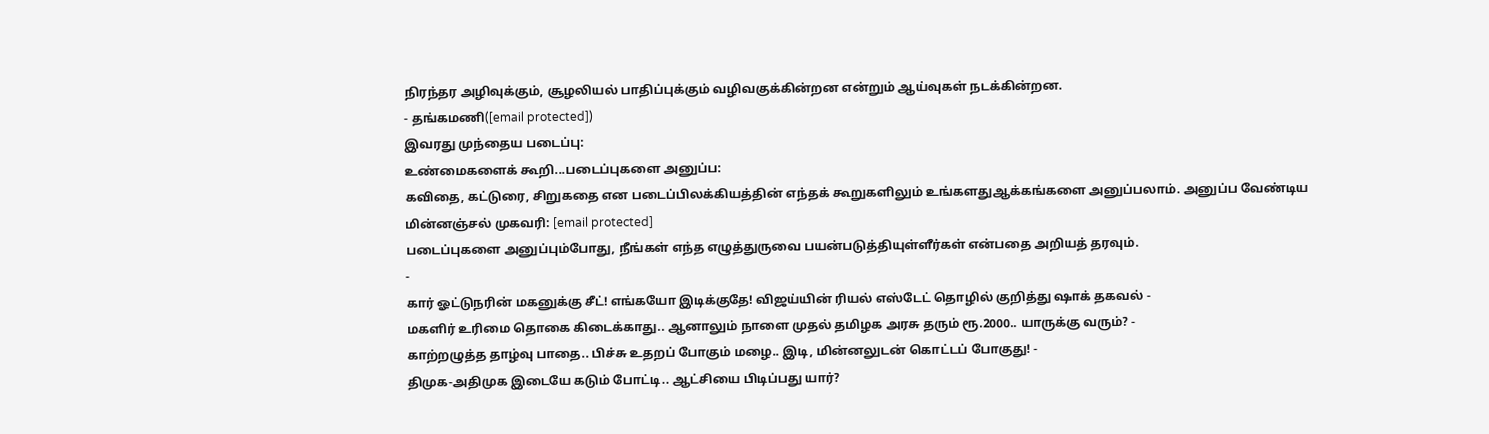நிரந்தர அழிவுக்கும், சூழலியல் பாதிப்புக்கும் வழிவகுக்கின்றன என்றும் ஆய்வுகள் நடக்கின்றன.
- தங்கமணி([email protected])
இவரது முந்தைய படைப்பு:
உண்மைகளைக் கூறி...படைப்புகளை அனுப்ப:
கவிதை, கட்டுரை, சிறுகதை என படைப்பிலக்கியத்தின் எந்தக் கூறுகளிலும் உங்களதுஆக்கங்களை அனுப்பலாம். அனுப்ப வேண்டிய மின்னஞ்சல் முகவரி: [email protected]
படைப்புகளை அனுப்பும்போது, நீங்கள் எந்த எழுத்துருவை பயன்படுத்தியுள்ளீர்கள் என்பதை அறியத் தரவும்.
-
கார் ஓட்டுநரின் மகனுக்கு சீட்! எங்கயோ இடிக்குதே! விஜய்யின் ரியல் எஸ்டேட் தொழில் குறித்து ஷாக் தகவல் -
மகளிர் உரிமை தொகை கிடைக்காது.. ஆனாலும் நாளை முதல் தமிழக அரசு தரும் ரூ.2000.. யாருக்கு வரும்? -
காற்றழுத்த தாழ்வு பாதை.. பிச்சு உதறப் போகும் மழை.. இடி, மின்னலுடன் கொட்டப் போகுது! -
திமுக-அதிமுக இடையே கடும் போட்டி.. ஆட்சியை பிடிப்பது யார்?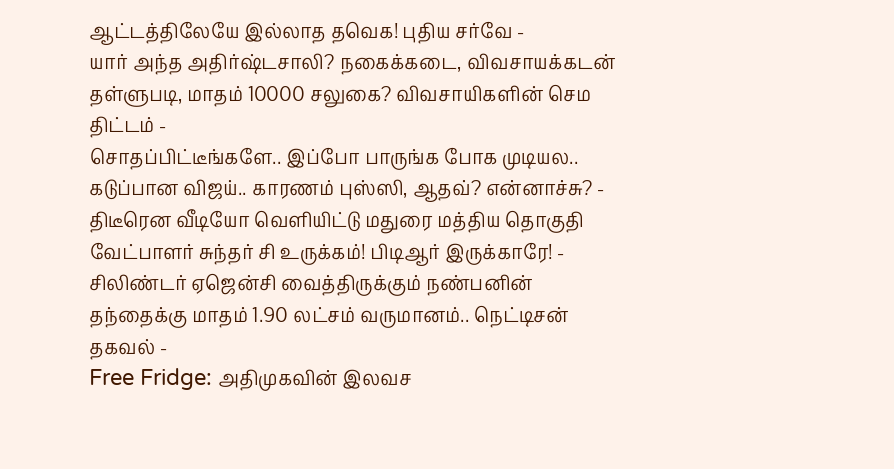ஆட்டத்திலேயே இல்லாத தவெக! புதிய சர்வே -
யார் அந்த அதிர்ஷ்டசாலி? நகைக்கடை, விவசாயக்கடன் தள்ளுபடி, மாதம் 10000 சலுகை? விவசாயிகளின் செம திட்டம் -
சொதப்பிட்டீங்களே.. இப்போ பாருங்க போக முடியல.. கடுப்பான விஜய்.. காரணம் புஸ்ஸி, ஆதவ்? என்னாச்சு? -
திடீரென வீடியோ வெளியிட்டு மதுரை மத்திய தொகுதி வேட்பாளர் சுந்தர் சி உருக்கம்! பிடிஆர் இருக்காரே! -
சிலிண்டர் ஏஜென்சி வைத்திருக்கும் நண்பனின் தந்தைக்கு மாதம் 1.90 லட்சம் வருமானம்.. நெட்டிசன் தகவல் -
Free Fridge: அதிமுகவின் இலவச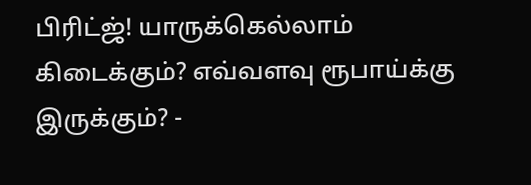பிரிட்ஜ்! யாருக்கெல்லாம் கிடைக்கும்? எவ்வளவு ரூபாய்க்கு இருக்கும்? -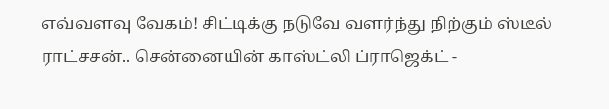எவ்வளவு வேகம்! சிட்டிக்கு நடுவே வளர்ந்து நிற்கும் ஸ்டீல் ராட்சசன்.. சென்னையின் காஸ்ட்லி ப்ராஜெக்ட் -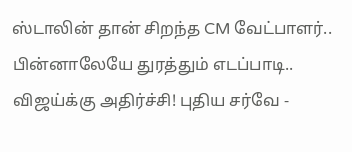ஸ்டாலின் தான் சிறந்த CM வேட்பாளர்.. பின்னாலேயே துரத்தும் எடப்பாடி.. விஜய்க்கு அதிர்ச்சி! புதிய சர்வே -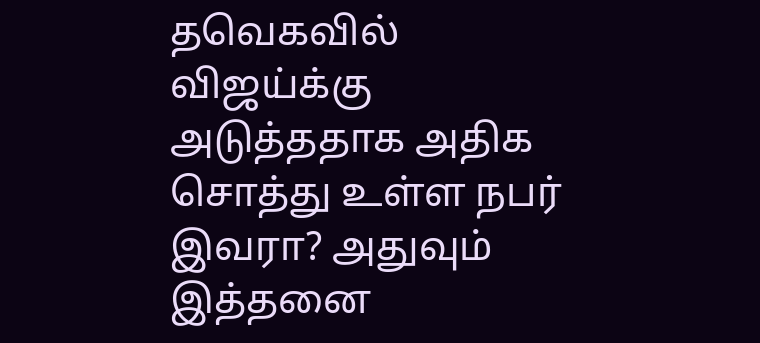தவெகவில் விஜய்க்கு அடுத்ததாக அதிக சொத்து உள்ள நபர் இவரா? அதுவும் இத்தனை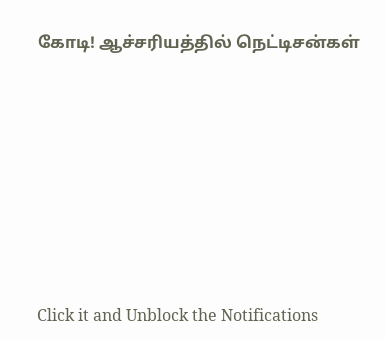கோடி! ஆச்சரியத்தில் நெட்டிசன்கள்












Click it and Unblock the Notifications